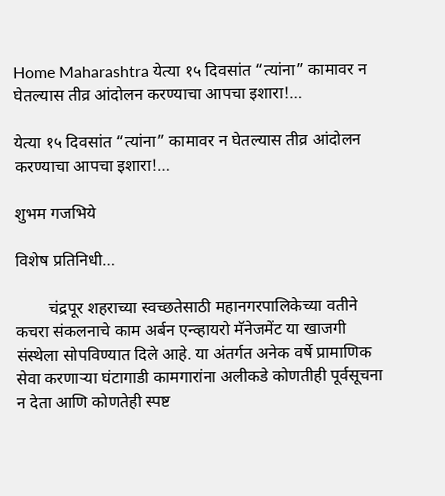Home Maharashtra येत्या १५ दिवसांत “त्यांना” कामावर न घेतल्यास तीव्र आंदोलन करण्याचा आपचा इशारा!…

येत्या १५ दिवसांत “त्यांना” कामावर न घेतल्यास तीव्र आंदोलन करण्याचा आपचा इशारा!…

शुभम गजभिये

विशेष प्रतिनिधी…

        चंद्रपूर शहराच्या स्वच्छतेसाठी महानगरपालिकेच्या वतीने कचरा संकलनाचे काम अर्बन एन्व्हायरो मॅनेजमेंट या खाजगी संस्थेला सोपविण्यात दिले आहे. या अंतर्गत अनेक वर्षे प्रामाणिक सेवा करणाऱ्या घंटागाडी कामगारांना अलीकडे कोणतीही पूर्वसूचना न देता आणि कोणतेही स्पष्ट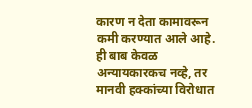कारण न देता कामावरून कमी करण्यात आले आहे. ही बाब केवळ अन्यायकारकच नव्हे, तर मानवी हक्कांच्या विरोधात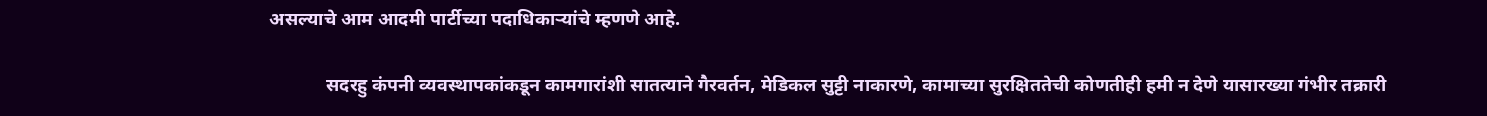असल्याचे आम आदमी पार्टीच्या पदाधिकाऱ्यांचे म्हणणे आहे.

            सदरहु कंपनी व्यवस्थापकांकडून कामगारांशी सातत्याने गैरवर्तन, मेडिकल सुट्टी नाकारणे, कामाच्या सुरक्षिततेची कोणतीही हमी न देणे यासारख्या गंभीर तक्रारी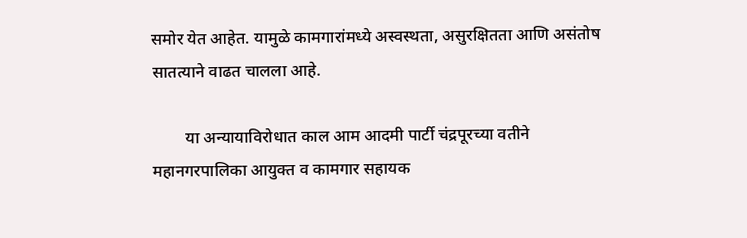समोर येत आहेत. यामुळे कामगारांमध्ये अस्वस्थता, असुरक्षितता आणि असंतोष सातत्याने वाढत चालला आहे.

        या अन्यायाविरोधात काल आम आदमी पार्टी चंद्रपूरच्या वतीने महानगरपालिका आयुक्त व कामगार सहायक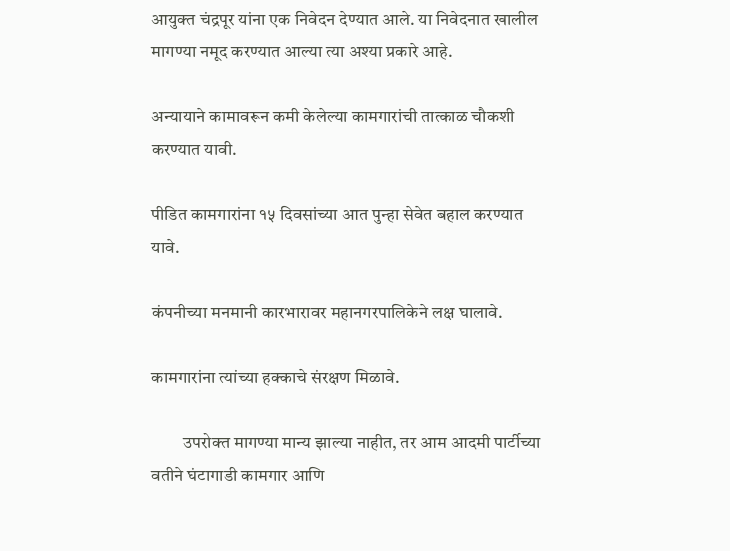आयुक्त चंद्रपूर यांना एक निवेदन देण्यात आले. या निवेदनात खालील मागण्या नमूद करण्यात आल्या त्या अश्या प्रकारे आहे.

अन्यायाने कामावरून कमी केलेल्या कामगारांची तात्काळ चौकशी करण्यात यावी.

पीडित कामगारांना १५ दिवसांच्या आत पुन्हा सेवेत बहाल करण्यात यावे.

कंपनीच्या मनमानी कारभारावर महानगरपालिकेने लक्ष घालावे.

कामगारांना त्यांच्या हक्काचे संरक्षण मिळावे.

         उपरोक्त मागण्या मान्य झाल्या नाहीत, तर आम आदमी पार्टीच्या वतीने घंटागाडी कामगार आणि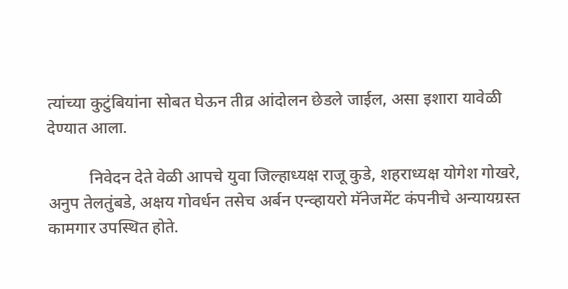त्यांच्या कुटुंबियांना सोबत घेऊन तीव्र आंदोलन छेडले जाईल, असा इशारा यावेळी देण्यात आला.

          निवेदन देते वेळी आपचे युवा जिल्हाध्यक्ष राजू कुडे, शहराध्यक्ष योगेश गोखरे, अनुप तेलतुंबडे, अक्षय गोवर्धन तसेच अर्बन एन्व्हायरो मॅनेजमेंट कंपनीचे अन्यायग्रस्त कामगार उपस्थित होते.